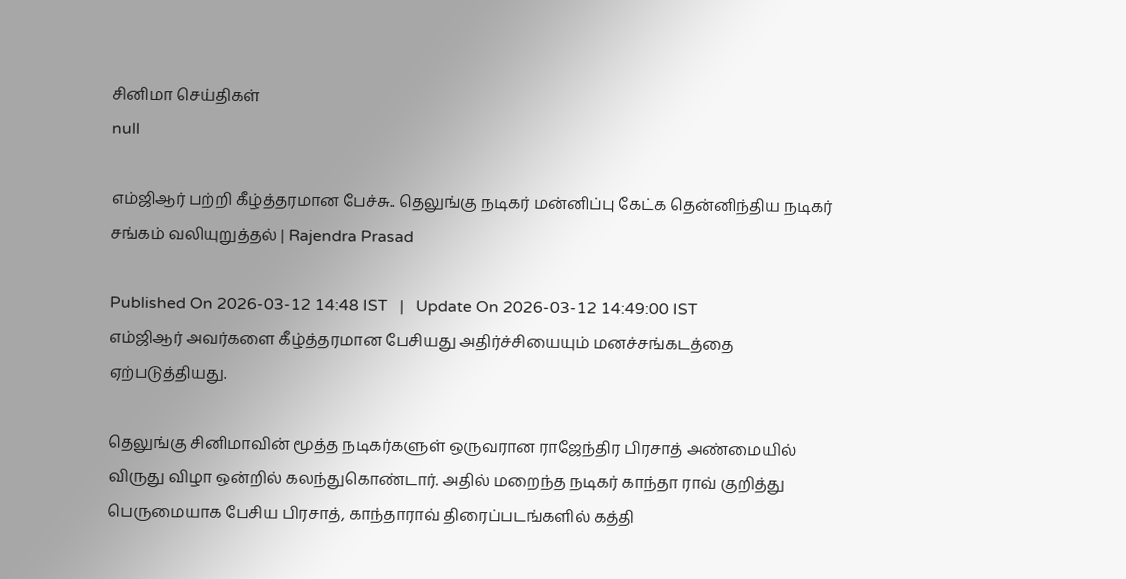சினிமா செய்திகள்
null

எம்ஜிஆர் பற்றி கீழ்த்தரமான பேச்சு.. தெலுங்கு நடிகர் மன்னிப்பு கேட்க தென்னிந்திய நடிகர் சங்கம் வலியுறுத்தல் | Rajendra Prasad

Published On 2026-03-12 14:48 IST   |   Update On 2026-03-12 14:49:00 IST
எம்ஜிஆர் அவர்களை கீழ்த்தரமான பேசியது அதிர்ச்சியையும் மனச்சங்கடத்தை ஏற்படுத்தியது.

தெலுங்கு சினிமாவின் மூத்த நடிகர்களுள் ஒருவரான ராஜேந்திர பிரசாத் அண்மையில் விருது விழா ஒன்றில் கலந்துகொண்டார். அதில் மறைந்த நடிகர் காந்தா ராவ் குறித்து பெருமையாக பேசிய பிரசாத், காந்தாராவ் திரைப்படங்களில் கத்தி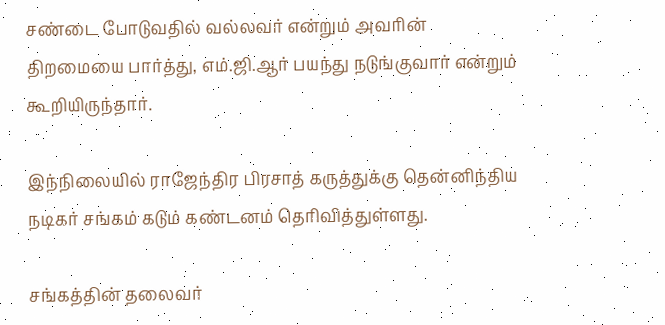சண்டை போடுவதில் வல்லவர் என்றும் அவரின் திறமையை பார்த்து, எம்.ஜி.ஆர் பயந்து நடுங்குவார் என்றும் கூறியிருந்தார்.

இந்நிலையில் ராஜேந்திர பிரசாத் கருத்துக்கு தென்னிந்திய நடிகர் சங்கம் கடும் கண்டனம் தெரிவித்துள்ளது.

சங்கத்தின் தலைவர்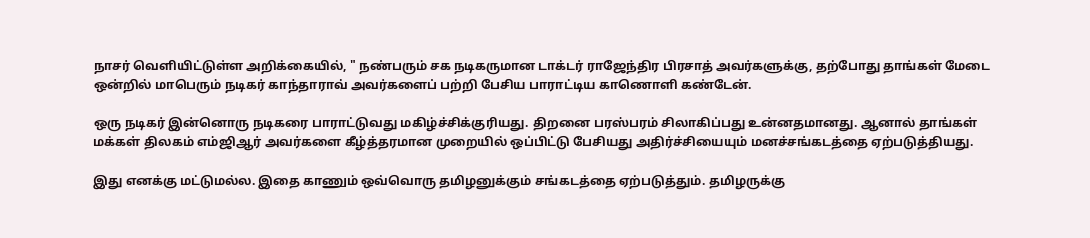நாசர் வெளியிட்டுள்ள அறிக்கையில், " நண்பரும் சக நடிகருமான டாக்டர் ராஜேந்திர பிரசாத் அவர்களுக்கு, தற்போது தாங்கள் மேடை ஒன்றில் மாபெரும் நடிகர் காந்தாராவ் அவர்களைப் பற்றி பேசிய பாராட்டிய காணொளி கண்டேன்.

ஒரு நடிகர் இன்னொரு நடிகரை பாராட்டுவது மகிழ்ச்சிக்குரியது. திறனை பரஸ்பரம் சிலாகிப்பது உன்னதமானது. ஆனால் தாங்கள் மக்கள் திலகம் எம்ஜிஆர் அவர்களை கீழ்த்தரமான முறையில் ஒப்பிட்டு பேசியது அதிர்ச்சியையும் மனச்சங்கடத்தை ஏற்படுத்தியது.

இது எனக்கு மட்டுமல்ல. இதை காணும் ஒவ்வொரு தமிழனுக்கும் சங்கடத்தை ஏற்படுத்தும். தமிழருக்கு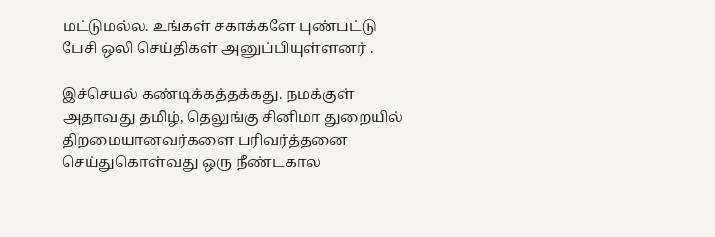மட்டுமல்ல. உங்கள் சகாக்களே புண்பட்டு பேசி ஒலி செய்திகள் அனுப்பியுள்ளனர் .

இச்செயல் கண்டிக்கத்தக்கது. நமக்குள் அதாவது தமிழ், தெலுங்கு சினிமா துறையில் திறமையானவர்களை பரிவர்த்தனை செய்துகொள்வது ஒரு நீண்டகால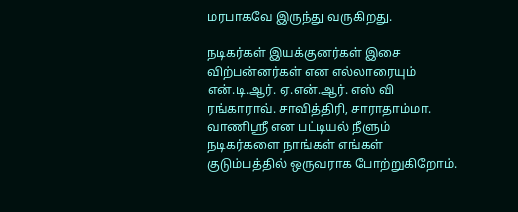மரபாகவே இருந்து வருகிறது.

நடிகர்கள் இயக்குனர்கள் இசை விற்பன்னர்கள் என எல்லாரையும் என்.டி.ஆர். ஏ.என்.ஆர். எஸ் வி ரங்காராவ். சாவித்திரி, சாராதாம்மா. வாணிஸ்ரீ என பட்டியல் நீளும் நடிகர்களை நாங்கள் எங்கள் குடும்பத்தில் ஒருவராக போற்றுகிறோம்.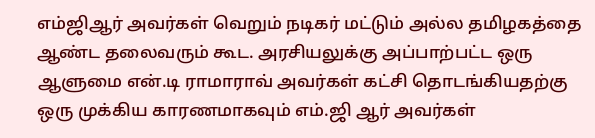எம்ஜிஆர் அவர்கள் வெறும் நடிகர் மட்டும் அல்ல தமிழகத்தை ஆண்ட தலைவரும் கூட. அரசியலுக்கு அப்பாற்பட்ட ஒரு ஆளுமை என்.டி ராமாராவ் அவர்கள் கட்சி தொடங்கியதற்கு ஒரு முக்கிய காரணமாகவும் எம்.ஜி ஆர் அவர்கள்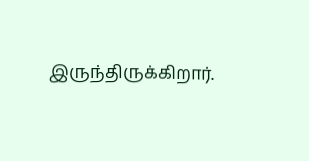இருந்திருக்கிறார்.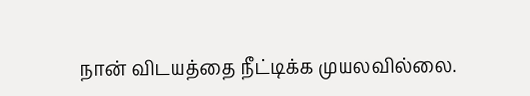நான் விடயத்தை நீட்டிக்க முயலவில்லை.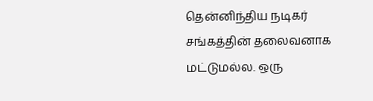தென்னிந்திய நடிகர் சங்கத்தின் தலைவனாக மட்டுமல்ல. ஒரு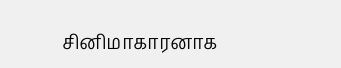சினிமாகாரனாக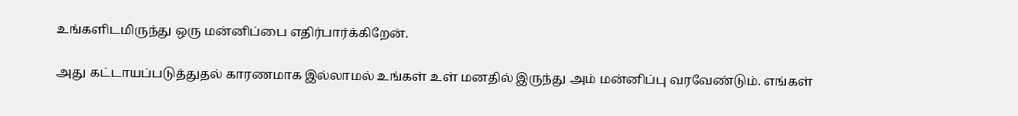உங்களிடமிருந்து ஒரு மன்னிப்பை எதிர்பார்க்கிறேன்.

அது கட்டாயப்படுத்துதல் காரணமாக இல்லாமல் உங்கள் உள் மனதில் இருந்து அம் மன்னிப்பு வரவேண்டும். எங்கள்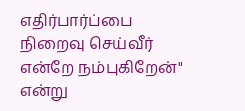எதிர்பார்ப்பை நிறைவு செய்வீர் என்றே நம்புகிறேன்" என்று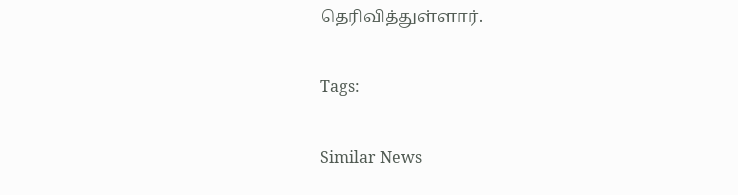தெரிவித்துள்ளார்.

Tags:

Similar News